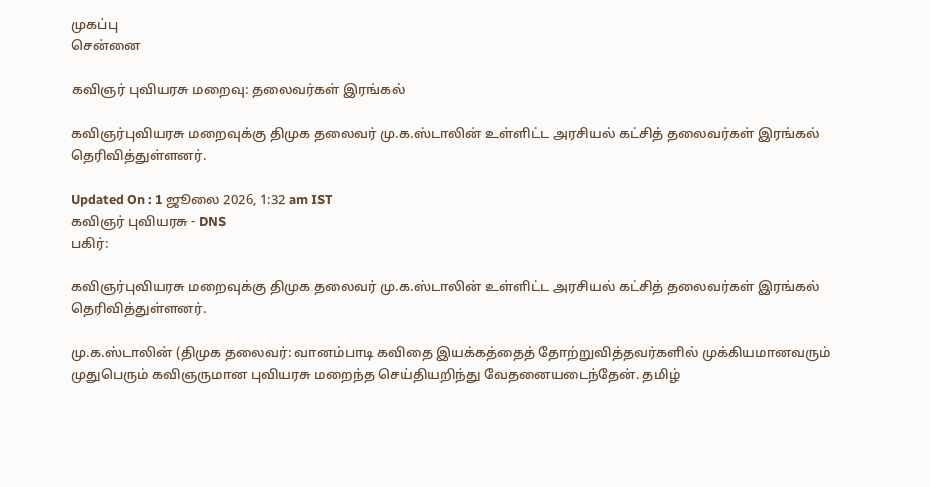முகப்பு
சென்னை

கவிஞர் புவியரசு மறைவு: தலைவர்கள் இரங்கல்

கவிஞர்புவியரசு மறைவுக்கு திமுக தலைவர் மு.க.ஸ்டாலின் உள்ளிட்ட அரசியல் கட்சித் தலைவர்கள் இரங்கல் தெரிவித்துள்ளனர்.

Updated On : 1 ஜூலை 2026, 1:32 am IST
கவிஞர் புவியரசு - DNS
பகிர்:

கவிஞர்புவியரசு மறைவுக்கு திமுக தலைவர் மு.க.ஸ்டாலின் உள்ளிட்ட அரசியல் கட்சித் தலைவர்கள் இரங்கல் தெரிவித்துள்ளனர்.

மு.க.ஸ்டாலின் (திமுக தலைவர்: வானம்பாடி கவிதை இயக்கத்தைத் தோற்றுவித்தவர்களில் முக்கியமானவரும் முதுபெரும் கவிஞருமான புவியரசு மறைந்த செய்தியறிந்து வேதனையடைந்தேன். தமிழ்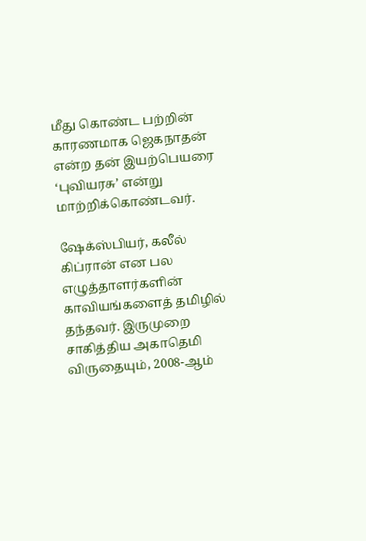மீது கொண்ட பற்றின் காரணமாக ஜெகநாதன் என்ற தன் இயற்பெயரை ‘புவியரசு’ என்று மாற்றிக்கொண்டவர்.

ஷேக்ஸ்பியர், கலீல் கிப்ரான் என பல எழுத்தாளர்களின் காவியங்களைத் தமிழில் தந்தவர். இருமுறை சாகித்திய அகாதெமி விருதையும், 2008-ஆம்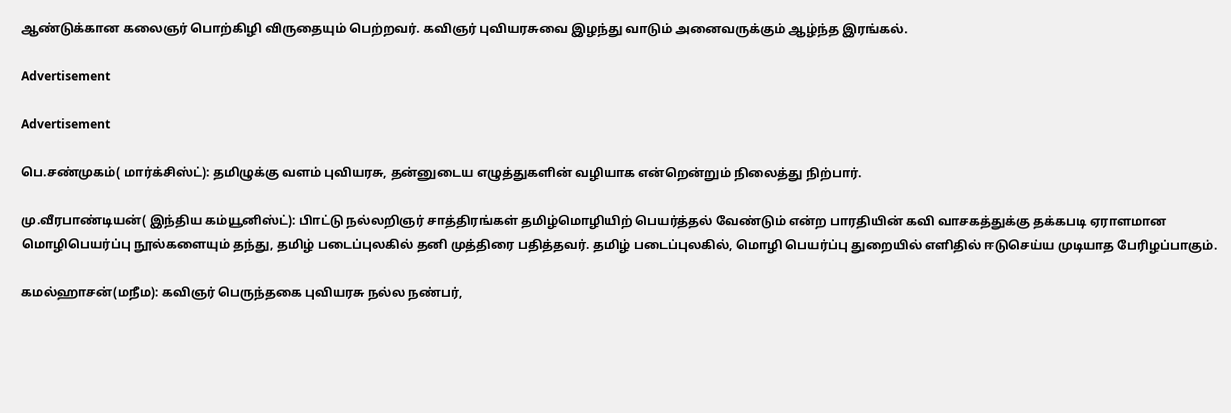ஆண்டுக்கான கலைஞர் பொற்கிழி விருதையும் பெற்றவர். கவிஞர் புவியரசுவை இழந்து வாடும் அனைவருக்கும் ஆழ்ந்த இரங்கல்.

Advertisement

Advertisement

பெ.சண்முகம்( மார்க்சிஸ்ட்): தமிழுக்கு வளம் புவியரசு, தன்னுடைய எழுத்துகளின் வழியாக என்றென்றும் நிலைத்து நிற்பார்.

மு.வீரபாண்டியன்( இந்திய கம்யூனிஸ்ட்): பிாட்டு நல்லறிஞர் சாத்திரங்கள் தமிழ்மொழியிற் பெயர்த்தல் வேண்டும் என்ற பாரதியின் கவி வாசகத்துக்கு தக்கபடி ஏராளமான மொழிபெயர்ப்பு நூல்களையும் தந்து, தமிழ் படைப்புலகில் தனி முத்திரை பதித்தவர். தமிழ் படைப்புலகில், மொழி பெயர்ப்பு துறையில் எளிதில் ஈடுசெய்ய முடியாத பேரிழப்பாகும்.

கமல்ஹாசன்(மநீம): கவிஞர் பெருந்தகை புவியரசு நல்ல நண்பர்,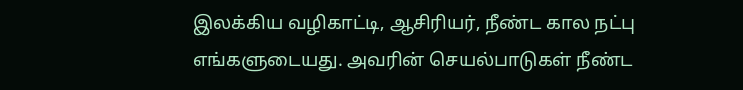இலக்கிய வழிகாட்டி, ஆசிரியர், நீண்ட கால நட்பு எங்களுடையது. அவரின் செயல்பாடுகள் நீண்ட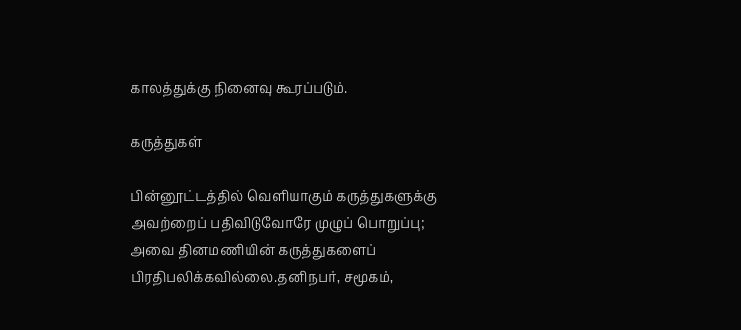காலத்துக்கு நினைவு கூரப்படும்.

கருத்துகள்

பின்னூட்டத்தில் வெளியாகும் கருத்துகளுக்கு அவற்றைப் பதிவிடுவோரே முழுப் பொறுப்பு; அவை தினமணியின் கருத்துகளைப் பிரதிபலிக்கவில்லை.தனிநபர், சமூகம்,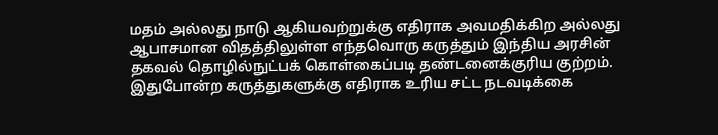மதம் அல்லது நாடு ஆகியவற்றுக்கு எதிராக அவமதிக்கிற அல்லது ஆபாசமான விதத்திலுள்ள எந்தவொரு கருத்தும் இந்திய அரசின் தகவல் தொழில்நுட்பக் கொள்கைப்படி தண்டனைக்குரிய குற்றம். இதுபோன்ற கருத்துகளுக்கு எதிராக உரிய சட்ட நடவடிக்கை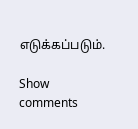எடுக்கப்படும்.

Show comments